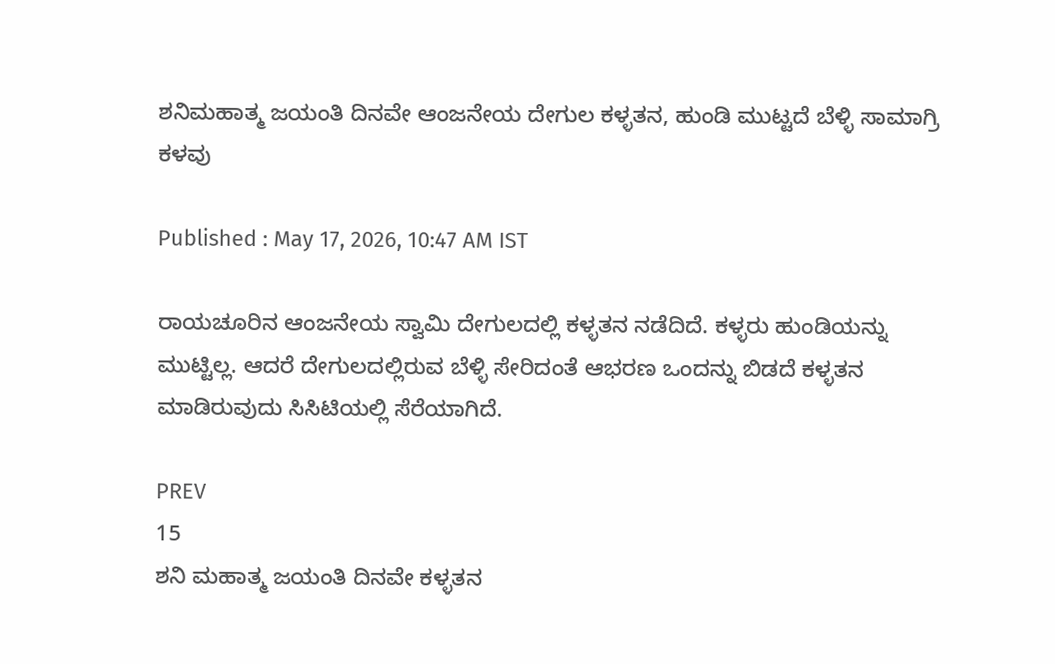ಶನಿಮಹಾತ್ಮ ಜಯಂತಿ ದಿನವೇ ಆಂಜನೇಯ ದೇಗುಲ ಕಳ್ಳತನ, ಹುಂಡಿ ಮುಟ್ಟದೆ ಬೆಳ್ಳಿ ಸಾಮಾಗ್ರಿ ಕಳವು

Published : May 17, 2026, 10:47 AM IST

ರಾಯಚೂರಿನ ಆಂಜನೇಯ ಸ್ವಾಮಿ ದೇಗುಲದಲ್ಲಿ ಕಳ್ಳತನ ನಡೆದಿದೆ. ಕಳ್ಳರು ಹುಂಡಿಯನ್ನು ಮುಟ್ಟಿಲ್ಲ. ಆದರೆ ದೇಗುಲದಲ್ಲಿರುವ ಬೆಳ್ಳಿ ಸೇರಿದಂತೆ ಆಭರಣ ಒಂದನ್ನು ಬಿಡದೆ ಕಳ್ಳತನ ಮಾಡಿರುವುದು ಸಿಸಿಟಿಯಲ್ಲಿ ಸೆರೆಯಾಗಿದೆ.

PREV
15
ಶನಿ ಮಹಾತ್ಮ ಜಯಂತಿ ದಿನವೇ ಕಳ್ಳತನ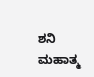ಶನಿ ಮಹಾತ್ಮ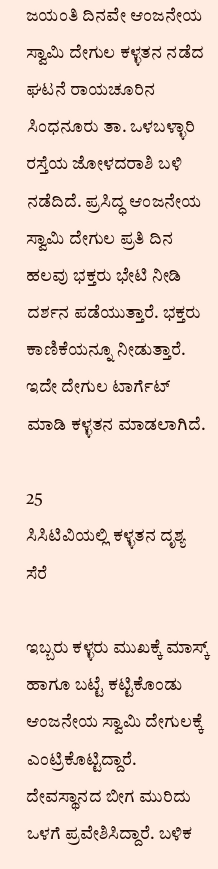ಜಯಂತಿ ದಿನವೇ ಆಂಜನೇಯ ಸ್ವಾಮಿ ದೇಗುಲ ಕಳ್ಳತನ ನಡೆದ ಘಟನೆ ರಾಯಚೂರಿನ ಸಿಂಧನೂರು ತಾ. ಒಳಬಳ್ಳಾರಿ ರಸ್ತೆಯ ಜೋಳದರಾಶಿ ಬಳಿ ನಡೆದಿದೆ. ಪ್ರಸಿದ್ಧ ಆಂಜನೇಯ ಸ್ವಾಮಿ ದೇಗುಲ ಪ್ರತಿ ದಿನ ಹಲವು ಭಕ್ತರು ಭೇಟಿ ನೀಡಿ ದರ್ಶನ ಪಡೆಯುತ್ತಾರೆ. ಭಕ್ತರು ಕಾಣಿಕೆಯನ್ನೂ ನೀಡುತ್ತಾರೆ. ಇದೇ ದೇಗುಲ ಟಾರ್ಗೆಟ್ ಮಾಡಿ ಕಳ್ಳತನ ಮಾಡಲಾಗಿದೆ.

25
ಸಿಸಿಟಿವಿಯಲ್ಲಿ ಕಳ್ಳತನ ದೃಶ್ಯ ಸೆರೆ

ಇಬ್ಬರು ಕಳ್ಳರು ಮುಖಕ್ಕೆ ಮಾಸ್ಕ್ ಹಾಗೂ ಬಟ್ಟೆ ಕಟ್ಟಿಕೊಂಡು ಆಂಜನೇಯ ಸ್ವಾಮಿ ದೇಗುಲಕ್ಕೆ ಎಂಟ್ರಿಕೊಟ್ಟಿದ್ದಾರೆ. ದೇವಸ್ಥಾನದ ಬೀಗ ಮುರಿದು ಒಳಗೆ ಪ್ರವೇಶಿಸಿದ್ದಾರೆ. ಬಳಿಕ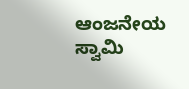ಆಂಜನೇಯ ಸ್ವಾಮಿ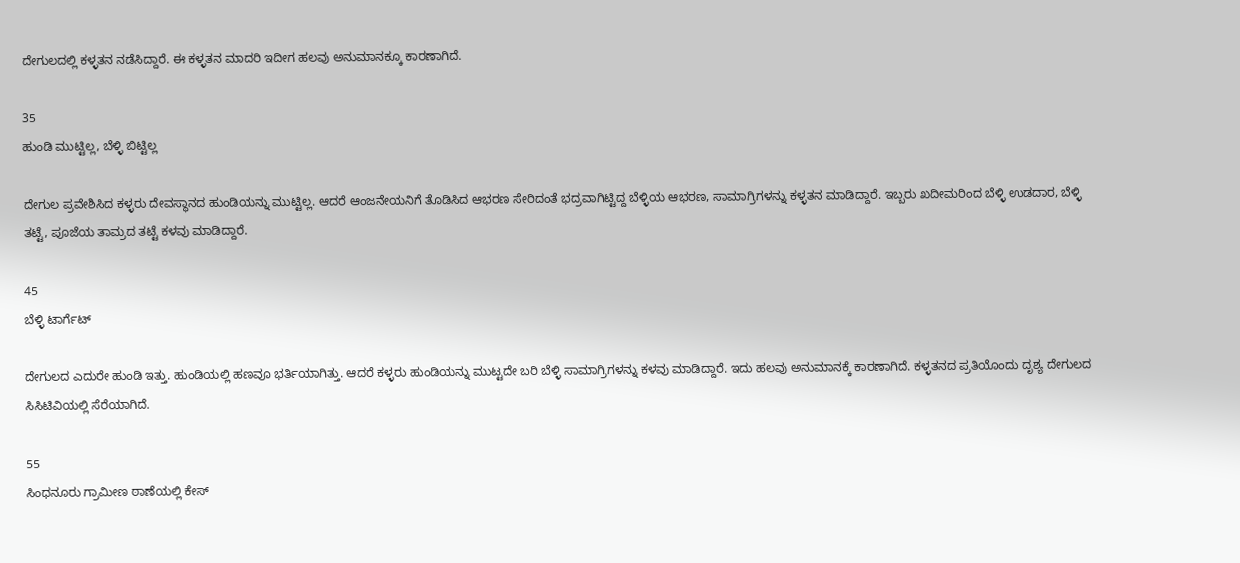ದೇಗುಲದಲ್ಲಿ ಕಳ್ಳತನ ನಡೆಸಿದ್ದಾರೆ. ಈ ಕಳ್ಳತನ ಮಾದರಿ ಇದೀಗ ಹಲವು ಅನುಮಾನಕ್ಕೂ ಕಾರಣಾಗಿದೆ.

35
ಹುಂಡಿ ಮುಟ್ಟಿಲ್ಲ, ಬೆಳ್ಳಿ ಬಿಟ್ಟಿಲ್ಲ

ದೇಗುಲ ಪ್ರವೇಶಿಸಿದ ಕಳ್ಳರು ದೇವಸ್ಥಾನದ ಹುಂಡಿಯನ್ನು ಮುಟ್ಟಿಲ್ಲ. ಆದರೆ ಆಂಜನೇಯನಿಗೆ ತೊಡಿಸಿದ ಆಭರಣ ಸೇರಿದಂತೆ ಭದ್ರವಾಗಿಟ್ಟಿದ್ದ ಬೆಳ್ಳಿಯ ಆಭರಣ, ಸಾಮಾಗ್ರಿಗಳನ್ನು ಕಳ್ಳತನ ಮಾಡಿದ್ದಾರೆ. ಇಬ್ಬರು ಖದೀಮರಿಂದ ಬೆಳ್ಳಿ ಉಡದಾರ, ಬೆಳ್ಳಿ ತಟ್ಟೆ, ಪೂಜೆಯ ತಾಮ್ರದ ತಟ್ಟೆ ಕಳವು ಮಾಡಿದ್ದಾರೆ.

45
ಬೆಳ್ಳಿ ಟಾರ್ಗೆಟ್

ದೇಗುಲದ ಎದುರೇ ಹುಂಡಿ ಇತ್ತು. ಹುಂಡಿಯಲ್ಲಿ ಹಣವೂ ಭರ್ತಿಯಾಗಿತ್ತು. ಆದರೆ ಕಳ್ಳರು ಹುಂಡಿಯನ್ನು ಮುಟ್ಟದೇ ಬರಿ ಬೆಳ್ಳಿ ಸಾಮಾಗ್ರಿಗಳನ್ನು ಕಳವು ಮಾಡಿದ್ದಾರೆ. ಇದು ಹಲವು ಅನುಮಾನಕ್ಕೆ ಕಾರಣಾಗಿದೆ. ಕಳ್ಳತನದ ಪ್ರತಿಯೊಂದು ದೃಶ್ಯ ದೇಗುಲದ ಸಿಸಿಟಿವಿಯಲ್ಲಿ ಸೆರೆಯಾಗಿದೆ.

55
ಸಿಂಧನೂರು ಗ್ರಾಮೀಣ ಠಾಣೆಯಲ್ಲಿ ಕೇಸ್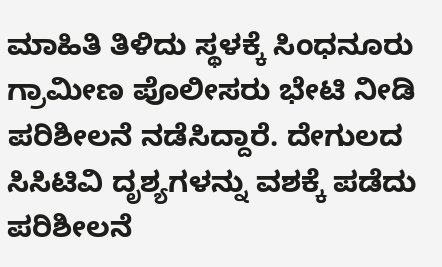ಮಾಹಿತಿ ತಿಳಿದು ಸ್ಥಳಕ್ಕೆ ಸಿಂಧನೂರು ಗ್ರಾಮೀಣ ಪೊಲೀಸರು ಭೇಟಿ ನೀಡಿ ಪರಿಶೀಲನೆ ನಡೆಸಿದ್ದಾರೆ. ದೇಗುಲದ ಸಿಸಿಟಿವಿ ದೃಶ್ಯಗಳನ್ನು ವಶಕ್ಕೆ ಪಡೆದು ಪರಿಶೀಲನೆ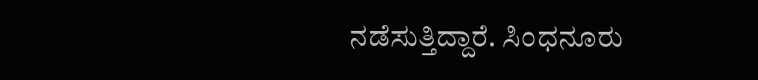ನಡೆಸುತ್ತಿದ್ದಾರೆ. ಸಿಂಧನೂರು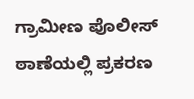ಗ್ರಾಮೀಣ ಪೊಲೀಸ್ ಠಾಣೆಯಲ್ಲಿ ಪ್ರಕರಣ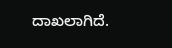ದಾಖಲಾಗಿದೆ.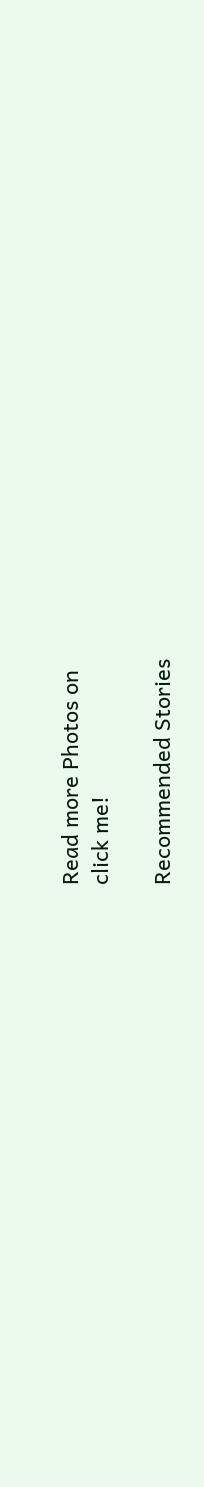Read more Photos on
click me!

Recommended Stories